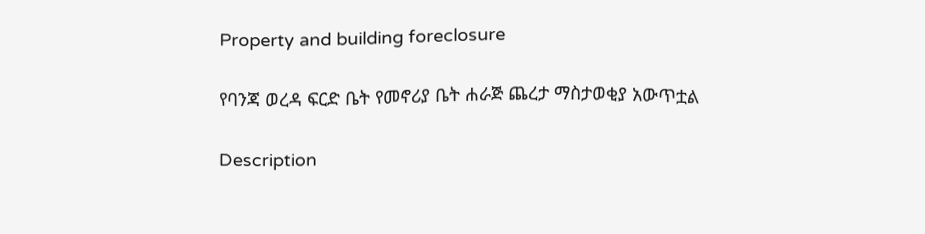Property and building foreclosure

የባንጃ ወረዳ ፍርድ ቤት የመኖሪያ ቤት ሐራጅ ጨረታ ማስታወቂያ አውጥቷል

Description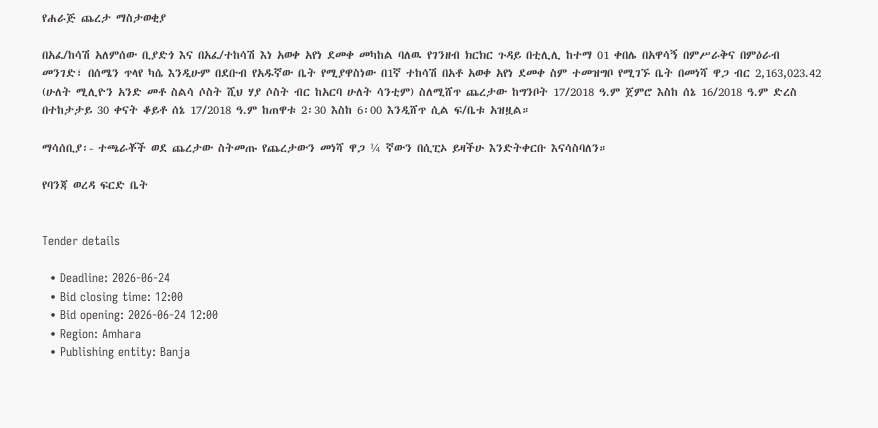የሐራጅ ጨረታ ማስታወቂያ

በአፈ/ከሳሽ አለምሰው ቢያድጎ እና በአፈ/ተከሳሽ እነ አወቀ አየነ ደመቀ መካከል ባለዉ የገንዘብ ክርክር ጉዳይ በቲሊሊ ከተማ 01 ቀበሌ በአዋሳኝ በምሥራቅና በምዕራብ መንገድ፣ በሰሜን ጥላየ ካሴ እንዲሁም በደቡብ የአዱኛው ቤት የሚያዋስነው በ1ኛ ተከሳሽ በአቶ አወቀ አየነ ደመቀ ስም ተመዝግቦ የሚገኙ ቤት በመነሻ ዋጋ ብር 2,163,023.42 (ሁለት ሚሊዮን አንድ መቶ ስልሳ ሶስት ሺህ ሃያ ሶስት ብር ከአርባ ሁለት ሳንቲም) ስለሚሸጥ ጨረታው ከግንቦት 17/2018 ዓ.ም ጀምሮ እስከ ሰኔ 16/2018 ዓ.ም ድረስ በተከታታይ 30 ቀናት ቆይቶ ሰኔ 17/2018 ዓ.ም ከጠዋቱ 2፡30 እስከ 6፡00 እንዲሸጥ ሲል ፍ/ቤቱ አዝዟል።

ማሳሰቢያ፡- ተጫራቾች ወደ ጨረታው ስትመጡ የጨረታውን መነሻ ዋጋ ¼ ኛውን በሲፒኦ ይዛችሁ እንድትቀርቡ እናሳስባለን።

የባንጃ ወረዳ ፍርድ ቤት


Tender details

  • Deadline: 2026-06-24
  • Bid closing time: 12:00
  • Bid opening: 2026-06-24 12:00
  • Region: Amhara
  • Publishing entity: Banja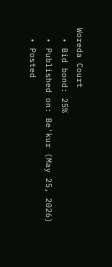Woreda Court
  • Bid bond: 25%
  • Published on: Be'kur (May 25, 2026)
  • Posted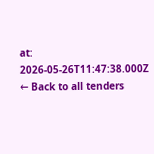at: 2026-05-26T11:47:38.000Z
← Back to all tenders